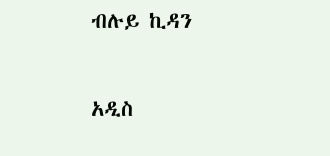ብሉይ ኪዳን

አዲስ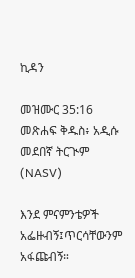ኪዳን

መዝሙር 35:16 መጽሐፍ ቅዱስ፥ አዲሱ መደበኛ ትርጒም (NASV)

እንደ ምናምንቴዎች አፌዙብኝ፤ጥርሳቸውንም አፋጩብኝ።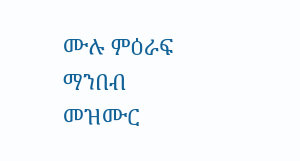ሙሉ ምዕራፍ ማንበብ መዝሙር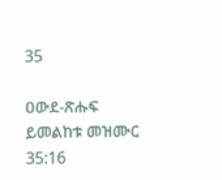35

ዐውደ-ጽሑፍ ይመልከቱ መዝሙር 35:16